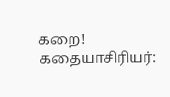கறை!
கதையாசிரியர்: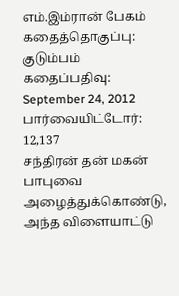எம்.இம்ரான் பேகம்
கதைத்தொகுப்பு:
குடும்பம்
கதைப்பதிவு: September 24, 2012
பார்வையிட்டோர்: 12,137
சந்திரன் தன் மகன் பாபுவை அழைத்துக்கொண்டு, அந்த விளையாட்டு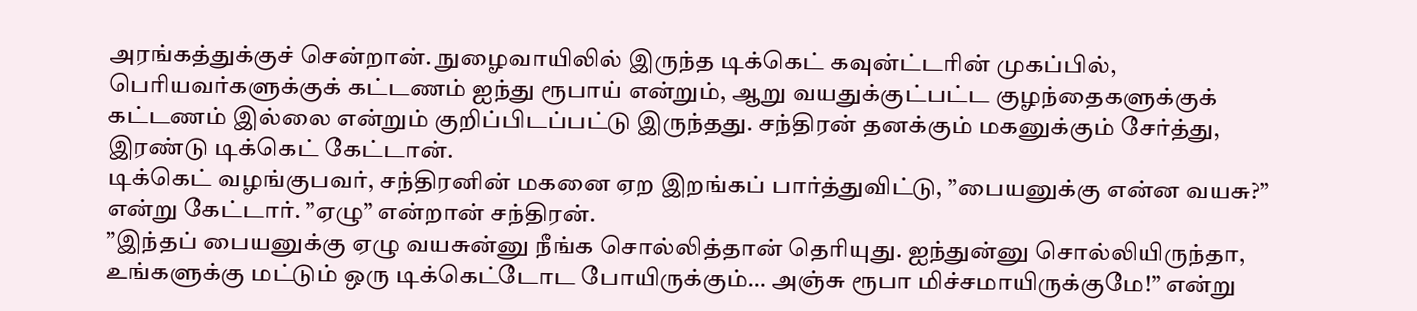அரங்கத்துக்குச் சென்றான். நுழைவாயிலில் இருந்த டிக்கெட் கவுன்ட்டரின் முகப்பில், பெரியவர்களுக்குக் கட்டணம் ஐந்து ரூபாய் என்றும், ஆறு வயதுக்குட்பட்ட குழந்தைகளுக்குக் கட்டணம் இல்லை என்றும் குறிப்பிடப்பட்டு இருந்தது. சந்திரன் தனக்கும் மகனுக்கும் சேர்த்து, இரண்டு டிக்கெட் கேட்டான்.
டிக்கெட் வழங்குபவர், சந்திரனின் மகனை ஏற இறங்கப் பார்த்துவிட்டு, ”பையனுக்கு என்ன வயசு?” என்று கேட்டார். ”ஏழு” என்றான் சந்திரன்.
”இந்தப் பையனுக்கு ஏழு வயசுன்னு நீங்க சொல்லித்தான் தெரியுது. ஐந்துன்னு சொல்லியிருந்தா, உங்களுக்கு மட்டும் ஒரு டிக்கெட்டோட போயிருக்கும்… அஞ்சு ரூபா மிச்சமாயிருக்குமே!” என்று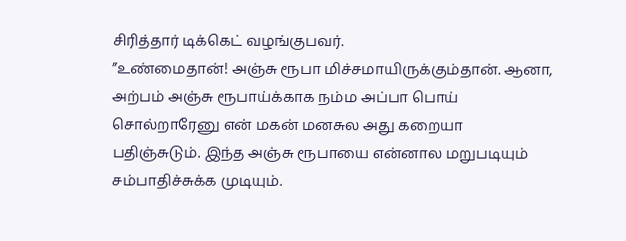சிரித்தார் டிக்கெட் வழங்குபவர்.
”உண்மைதான்! அஞ்சு ரூபா மிச்சமாயிருக்கும்தான். ஆனா, அற்பம் அஞ்சு ரூபாய்க்காக நம்ம அப்பா பொய் சொல்றாரேனு என் மகன் மனசுல அது கறையா பதிஞ்சுடும். இந்த அஞ்சு ரூபாயை என்னால மறுபடியும் சம்பாதிச்சுக்க முடியும்.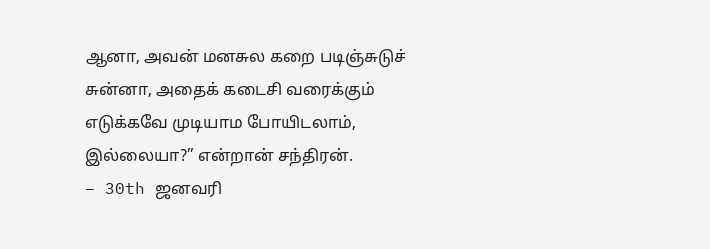ஆனா, அவன் மனசுல கறை படிஞ்சுடுச் சுன்னா, அதைக் கடைசி வரைக்கும் எடுக்கவே முடியாம போயிடலாம், இல்லையா?” என்றான் சந்திரன்.
– 30th ஜனவரி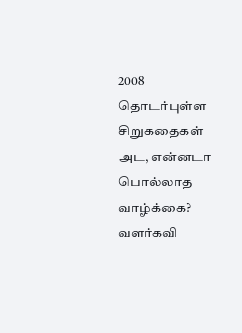2008
தொடர்புள்ள சிறுகதைகள்
அட, என்னடா பொல்லாத வாழ்க்கை?
வளர்கவி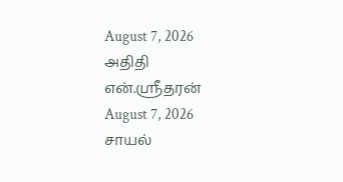August 7, 2026
அதிதி
என்.ஸ்ரீதரன்
August 7, 2026
சாயல்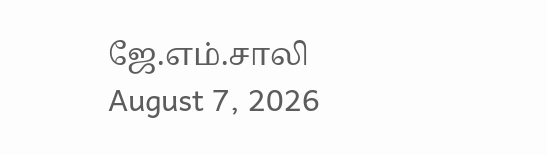ஜே.எம்.சாலி
August 7, 2026